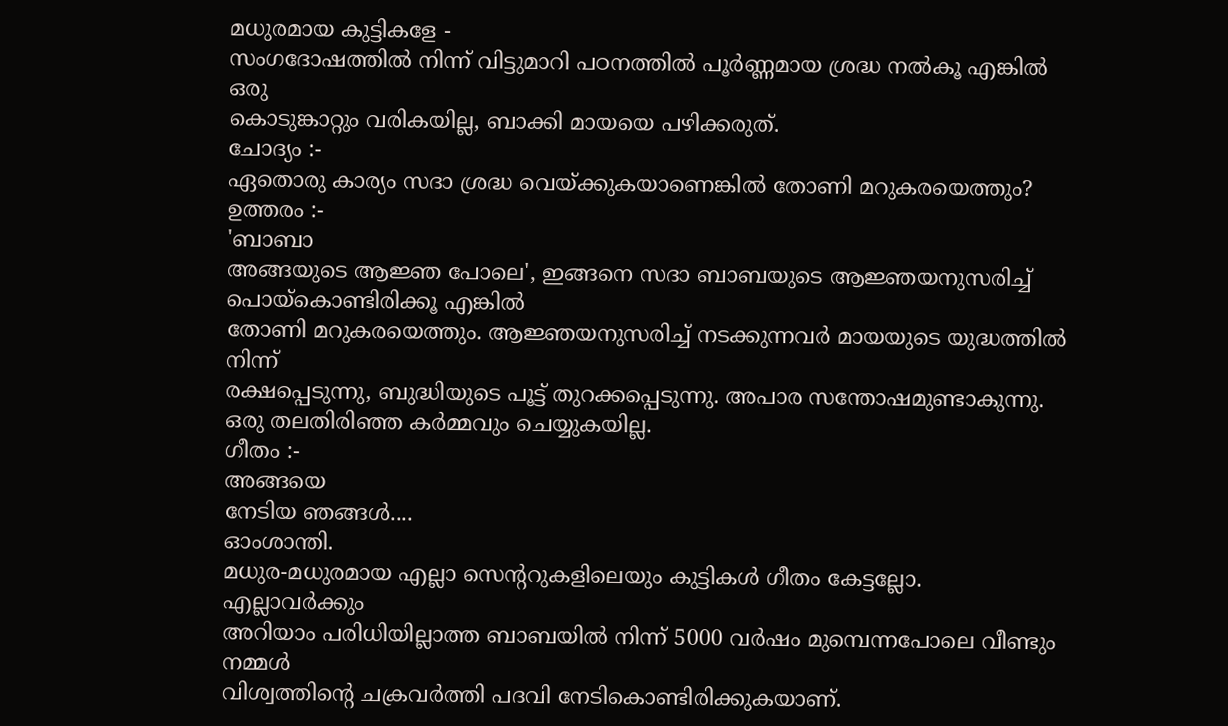മധുരമായ കുട്ടികളേ -
സംഗദോഷത്തിൽ നിന്ന് വിട്ടുമാറി പഠനത്തിൽ പൂർണ്ണമായ ശ്രദ്ധ നൽകൂ എങ്കിൽ ഒരു
കൊടുങ്കാറ്റും വരികയില്ല, ബാക്കി മായയെ പഴിക്കരുത്.
ചോദ്യം :-
ഏതൊരു കാര്യം സദാ ശ്രദ്ധ വെയ്ക്കുകയാണെങ്കിൽ തോണി മറുകരയെത്തും?
ഉത്തരം :-
'ബാബാ
അങ്ങയുടെ ആജ്ഞ പോലെ', ഇങ്ങനെ സദാ ബാബയുടെ ആജ്ഞയനുസരിച്ച് പൊയ്കൊണ്ടിരിക്കൂ എങ്കിൽ
തോണി മറുകരയെത്തും. ആജ്ഞയനുസരിച്ച് നടക്കുന്നവർ മായയുടെ യുദ്ധത്തിൽ നിന്ന്
രക്ഷപ്പെടുന്നു, ബുദ്ധിയുടെ പൂട്ട് തുറക്കപ്പെടുന്നു. അപാര സന്തോഷമുണ്ടാകുന്നു.
ഒരു തലതിരിഞ്ഞ കർമ്മവും ചെയ്യുകയില്ല.
ഗീതം :-
അങ്ങയെ
നേടിയ ഞങ്ങൾ....
ഓംശാന്തി.
മധുര-മധുരമായ എല്ലാ സെന്ററുകളിലെയും കുട്ടികൾ ഗീതം കേട്ടല്ലോ. എല്ലാവർക്കും
അറിയാം പരിധിയില്ലാത്ത ബാബയിൽ നിന്ന് 5000 വർഷം മുമ്പെന്നപോലെ വീണ്ടും നമ്മൾ
വിശ്വത്തിന്റെ ചക്രവർത്തി പദവി നേടികൊണ്ടിരിക്കുകയാണ്.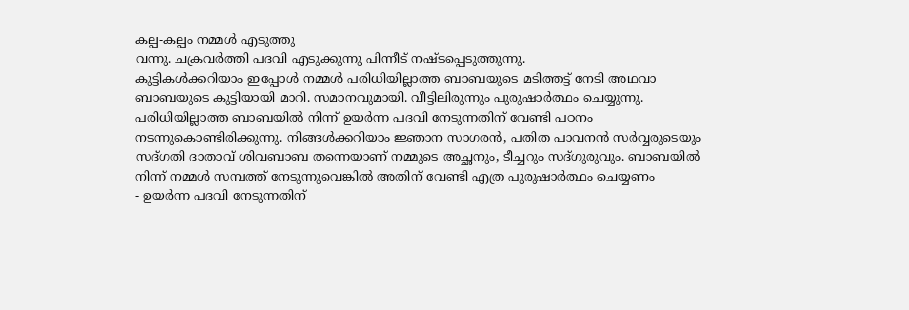കല്പ-കല്പം നമ്മൾ എടുത്തു
വന്നു. ചക്രവർത്തി പദവി എടുക്കുന്നു പിന്നീട് നഷ്ടപ്പെടുത്തുന്നു.
കുട്ടികൾക്കറിയാം ഇപ്പോൾ നമ്മൾ പരിധിയില്ലാത്ത ബാബയുടെ മടിത്തട്ട് നേടി അഥവാ
ബാബയുടെ കുട്ടിയായി മാറി. സമാനവുമായി. വീട്ടിലിരുന്നും പുരുഷാർത്ഥം ചെയ്യുന്നു.
പരിധിയില്ലാത്ത ബാബയിൽ നിന്ന് ഉയർന്ന പദവി നേടുന്നതിന് വേണ്ടി പഠനം
നടന്നുകൊണ്ടിരിക്കുന്നു. നിങ്ങൾക്കറിയാം ജ്ഞാന സാഗരൻ, പതിത പാവനൻ സർവ്വരുടെയും
സദ്ഗതി ദാതാവ് ശിവബാബ തന്നെയാണ് നമ്മുടെ അച്ഛനും, ടീച്ചറും സദ്ഗുരുവും. ബാബയിൽ
നിന്ന് നമ്മൾ സമ്പത്ത് നേടുന്നുവെങ്കിൽ അതിന് വേണ്ടി എത്ര പുരുഷാർത്ഥം ചെയ്യണം
- ഉയർന്ന പദവി നേടുന്നതിന്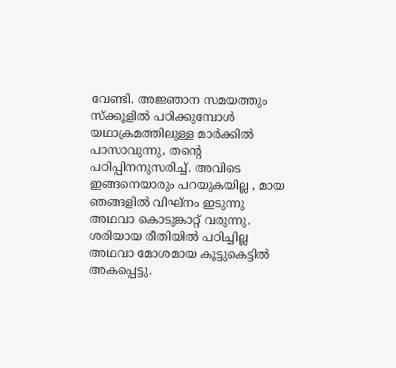വേണ്ടി. അജ്ഞാന സമയത്തും സ്ക്കൂളിൽ പഠിക്കുമ്പോൾ
യഥാക്രമത്തിലുള്ള മാർക്കിൽ പാസാവുന്നു, തന്റെ പഠിപ്പിനനുസരിച്ച്. അവിടെ
ഇങ്ങനെയാരും പറയുകയില്ല , മായ ഞങ്ങളിൽ വിഘ്നം ഇടുന്നു അഥവാ കൊടുങ്കാറ്റ് വരുന്നു.
ശരിയായ രീതിയിൽ പഠിച്ചില്ല അഥവാ മോശമായ കൂട്ടുകെട്ടിൽ അകപ്പെട്ടു.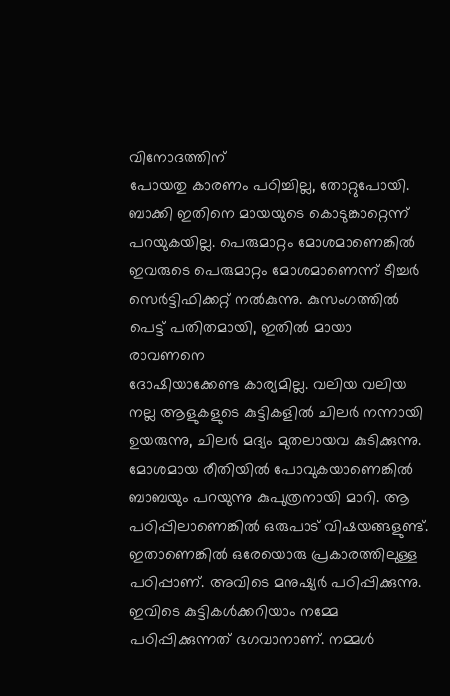വിനോദത്തിന്
പോയതു കാരണം പഠിച്ചില്ല, തോറ്റുപോയി. ബാക്കി ഇതിനെ മായയുടെ കൊടുങ്കാറ്റെന്ന്
പറയുകയില്ല. പെരുമാറ്റം മോശമാണെങ്കിൽ ഇവരുടെ പെരുമാറ്റം മോശമാണെന്ന് ടീച്ചർ
സെർട്ടിഫിക്കറ്റ് നൽകുന്നു. കുസംഗത്തിൽ പെട്ട് പതിതമായി, ഇതിൽ മായാ രാവണനെ
ദോഷിയാക്കേണ്ട കാര്യമില്ല. വലിയ വലിയ നല്ല ആളുകളുടെ കുട്ടികളിൽ ചിലർ നന്നായി
ഉയരുന്നു, ചിലർ മദ്യം മുതലായവ കുടിക്കുന്നു. മോശമായ രീതിയിൽ പോവുകയാണെങ്കിൽ
ബാബയും പറയുന്നു കുപുത്രനായി മാറി. ആ പഠിപ്പിലാണെങ്കിൽ ഒരുപാട് വിഷയങ്ങളുണ്ട്.
ഇതാണെങ്കിൽ ഒരേയൊരു പ്രകാരത്തിലുള്ള പഠിപ്പാണ്. അവിടെ മനുഷ്യർ പഠിപ്പിക്കുന്നു.
ഇവിടെ കുട്ടികൾക്കറിയാം നമ്മേ പഠിപ്പിക്കുന്നത് ഭഗവാനാണ്. നമ്മൾ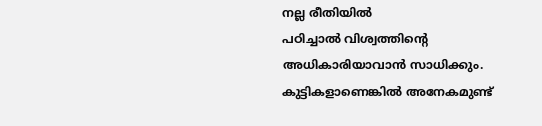നല്ല രീതിയിൽ
പഠിച്ചാൽ വിശ്വത്തിന്റെ അധികാരിയാവാൻ സാധിക്കും. കുട്ടികളാണെങ്കിൽ അനേകമുണ്ട്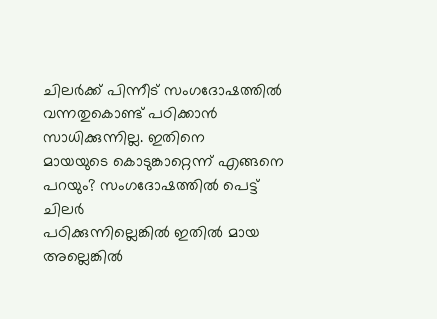ചിലർക്ക് പിന്നീട് സംഗദോഷത്തിൽ വന്നതുകൊണ്ട് പഠിക്കാൻ സാധിക്കുന്നില്ല. ഇതിനെ
മായയുടെ കൊടുങ്കാറ്റെന്ന് എങ്ങനെ പറയും? സംഗദോഷത്തിൽ പെട്ട് ചിലർ
പഠിക്കുന്നില്ലെങ്കിൽ ഇതിൽ മായ അല്ലെങ്കിൽ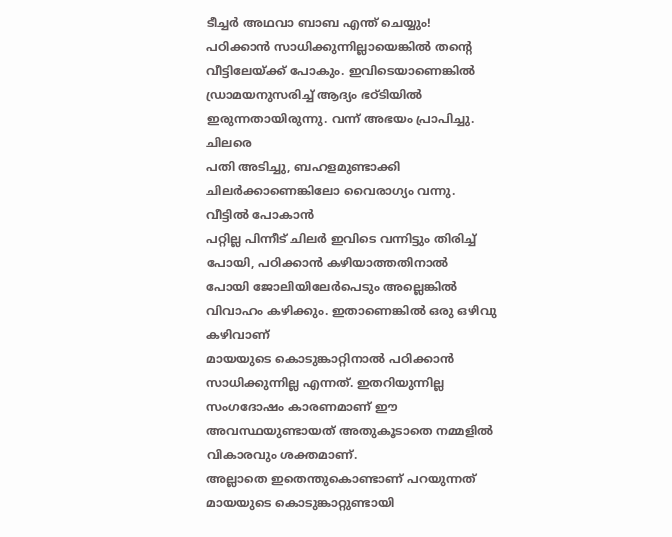ടീച്ചർ അഥവാ ബാബ എന്ത് ചെയ്യും!
പഠിക്കാൻ സാധിക്കുന്നില്ലായെങ്കിൽ തന്റെ വീട്ടിലേയ്ക്ക് പോകും. ഇവിടെയാണെങ്കിൽ
ഡ്രാമയനുസരിച്ച് ആദ്യം ഭഠ്ടിയിൽ ഇരുന്നതായിരുന്നു. വന്ന് അഭയം പ്രാപിച്ചു. ചിലരെ
പതി അടിച്ചു, ബഹളമുണ്ടാക്കി ചിലർക്കാണെങ്കിലോ വൈരാഗ്യം വന്നു. വീട്ടിൽ പോകാൻ
പറ്റില്ല പിന്നീട് ചിലർ ഇവിടെ വന്നിട്ടും തിരിച്ച് പോയി, പഠിക്കാൻ കഴിയാത്തതിനാൽ
പോയി ജോലിയിലേർപെടും അല്ലെങ്കിൽ വിവാഹം കഴിക്കും. ഇതാണെങ്കിൽ ഒരു ഒഴിവു കഴിവാണ്
മായയുടെ കൊടുങ്കാറ്റിനാൽ പഠിക്കാൻ സാധിക്കുന്നില്ല എന്നത്. ഇതറിയുന്നില്ല
സംഗദോഷം കാരണമാണ് ഈ അവസ്ഥയുണ്ടായത് അതുകൂടാതെ നമ്മളിൽ വികാരവും ശക്തമാണ്.
അല്ലാതെ ഇതെന്തുകൊണ്ടാണ് പറയുന്നത് മായയുടെ കൊടുങ്കാറ്റുണ്ടായി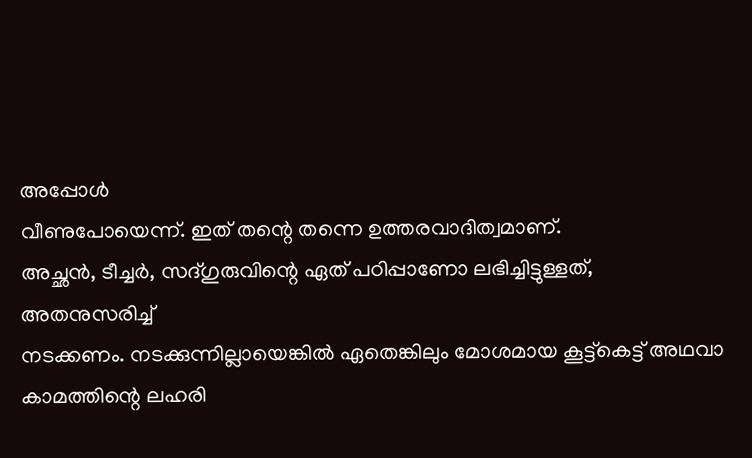അപ്പോൾ
വീണുപോയെന്ന്. ഇത് തന്റെ തന്നെ ഉത്തരവാദിത്വമാണ്.
അച്ഛൻ, ടീച്ചർ, സദ്ഗുരുവിന്റെ ഏത് പഠിപ്പാണോ ലഭിച്ചിട്ടുള്ളത്, അതനുസരിച്ച്
നടക്കണം. നടക്കുന്നില്ലായെങ്കിൽ ഏതെങ്കിലും മോശമായ കൂട്ട്കെട്ട് അഥവാ
കാമത്തിന്റെ ലഹരി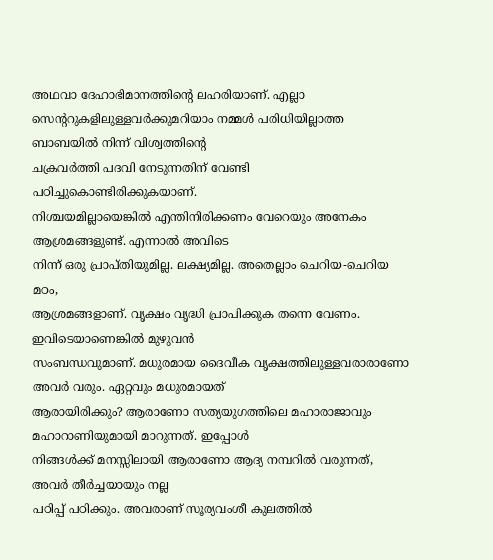അഥവാ ദേഹാഭിമാനത്തിന്റെ ലഹരിയാണ്. എല്ലാ
സെന്ററുകളിലുള്ളവർക്കുമറിയാം നമ്മൾ പരിധിയില്ലാത്ത ബാബയിൽ നിന്ന് വിശ്വത്തിന്റെ
ചക്രവർത്തി പദവി നേടുന്നതിന് വേണ്ടി പഠിച്ചുകൊണ്ടിരിക്കുകയാണ്.
നിശ്ചയമില്ലായെങ്കിൽ എന്തിനിരിക്കണം വേറെയും അനേകം ആശ്രമങ്ങളുണ്ട്. എന്നാൽ അവിടെ
നിന്ന് ഒരു പ്രാപ്തിയുമില്ല. ലക്ഷ്യമില്ല. അതെല്ലാം ചെറിയ-ചെറിയ മഠം,
ആശ്രമങ്ങളാണ്. വൃക്ഷം വൃദ്ധി പ്രാപിക്കുക തന്നെ വേണം. ഇവിടെയാണെങ്കിൽ മുഴുവൻ
സംബന്ധവുമാണ്. മധുരമായ ദൈവീക വൃക്ഷത്തിലുള്ളവരാരാണോ അവർ വരും. ഏറ്റവും മധുരമായത്
ആരായിരിക്കും? ആരാണോ സത്യയുഗത്തിലെ മഹാരാജാവും മഹാറാണിയുമായി മാറുന്നത്. ഇപ്പോൾ
നിങ്ങൾക്ക് മനസ്സിലായി ആരാണോ ആദ്യ നമ്പറിൽ വരുന്നത്, അവർ തീർച്ചയായും നല്ല
പഠിപ്പ് പഠിക്കും. അവരാണ് സൂര്യവംശീ കുലത്തിൽ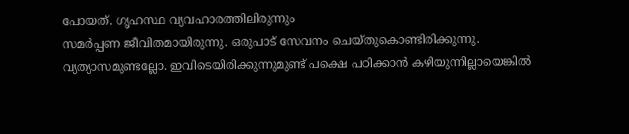പോയത്. ഗൃഹസ്ഥ വ്യവഹാരത്തിലിരുന്നും
സമർപ്പണ ജീവിതമായിരുന്നു. ഒരുപാട് സേവനം ചെയ്തുകൊണ്ടിരിക്കുന്നു.
വ്യത്യാസമുണ്ടല്ലോ. ഇവിടെയിരിക്കുന്നുമുണ്ട് പക്ഷെ പഠിക്കാൻ കഴിയുന്നില്ലായെങ്കിൽ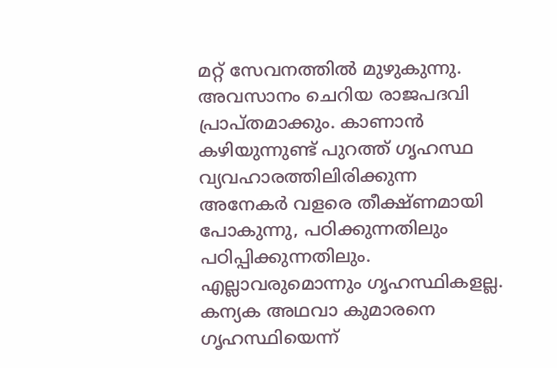മറ്റ് സേവനത്തിൽ മുഴുകുന്നു. അവസാനം ചെറിയ രാജപദവി പ്രാപ്തമാക്കും. കാണാൻ
കഴിയുന്നുണ്ട് പുറത്ത് ഗൃഹസ്ഥ വ്യവഹാരത്തിലിരിക്കുന്ന അനേകർ വളരെ തീക്ഷ്ണമായി
പോകുന്നു, പഠിക്കുന്നതിലും പഠിപ്പിക്കുന്നതിലും. എല്ലാവരുമൊന്നും ഗൃഹസ്ഥികളല്ല.
കന്യക അഥവാ കുമാരനെ ഗൃഹസ്ഥിയെന്ന്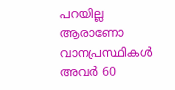പറയില്ല ആരാണോ വാനപ്രസ്ഥികൾ അവർ 60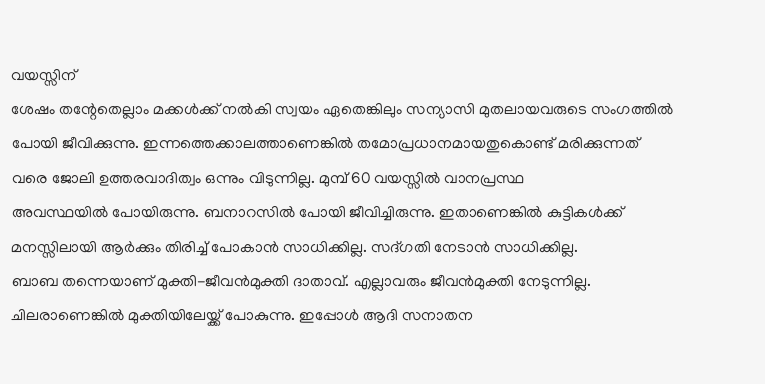വയസ്സിന്
ശേഷം തന്റേതെല്ലാം മക്കൾക്ക് നൽകി സ്വയം ഏതെങ്കിലും സന്യാസി മുതലായവരുടെ സംഗത്തിൽ
പോയി ജീവിക്കുന്നു. ഇന്നത്തെക്കാലത്താണെങ്കിൽ തമോപ്രധാനമായതുകൊണ്ട് മരിക്കുന്നത്
വരെ ജോലി ഉത്തരവാദിത്വം ഒന്നും വിടുന്നില്ല. മുമ്പ് 60 വയസ്സിൽ വാനപ്രസ്ഥ
അവസ്ഥയിൽ പോയിരുന്നു. ബനാറസിൽ പോയി ജീവിച്ചിരുന്നു. ഇതാണെങ്കിൽ കുട്ടികൾക്ക്
മനസ്സിലായി ആർക്കും തിരിച്ച് പോകാൻ സാധിക്കില്ല. സദ്ഗതി നേടാൻ സാധിക്കില്ല.
ബാബ തന്നെയാണ് മുക്തി-ജീവൻമുക്തി ദാതാവ്. എല്ലാവരും ജീവൻമുക്തി നേടുന്നില്ല.
ചിലരാണെങ്കിൽ മുക്തിയിലേയ്ക്ക് പോകുന്നു. ഇപ്പോൾ ആദി സനാതന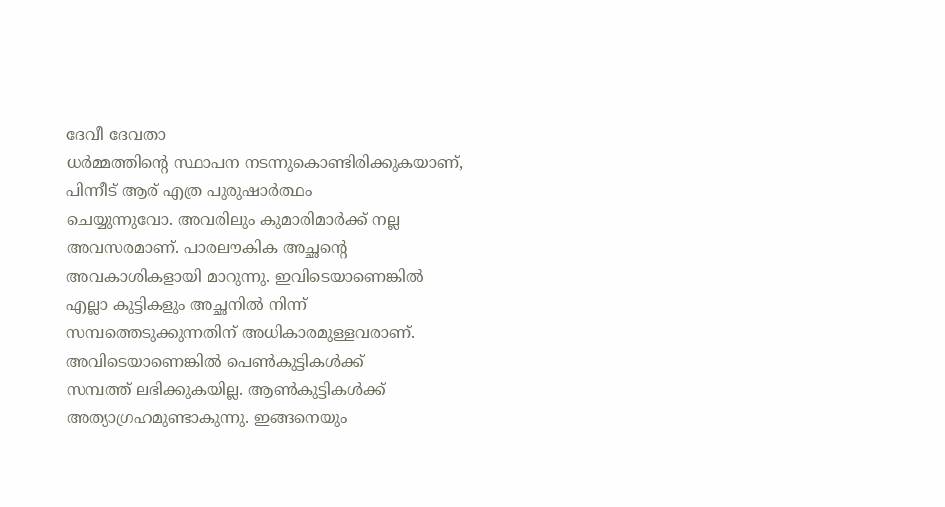ദേവീ ദേവതാ
ധർമ്മത്തിന്റെ സ്ഥാപന നടന്നുകൊണ്ടിരിക്കുകയാണ്, പിന്നീട് ആര് എത്ര പുരുഷാർത്ഥം
ചെയ്യുന്നുവോ. അവരിലും കുമാരിമാർക്ക് നല്ല അവസരമാണ്. പാരലൗകിക അച്ഛന്റെ
അവകാശികളായി മാറുന്നു. ഇവിടെയാണെങ്കിൽ എല്ലാ കുട്ടികളും അച്ഛനിൽ നിന്ന്
സമ്പത്തെടുക്കുന്നതിന് അധികാരമുള്ളവരാണ്. അവിടെയാണെങ്കിൽ പെൺകുട്ടികൾക്ക്
സമ്പത്ത് ലഭിക്കുകയില്ല. ആൺകുട്ടികൾക്ക് അത്യാഗ്രഹമുണ്ടാകുന്നു. ഇങ്ങനെയും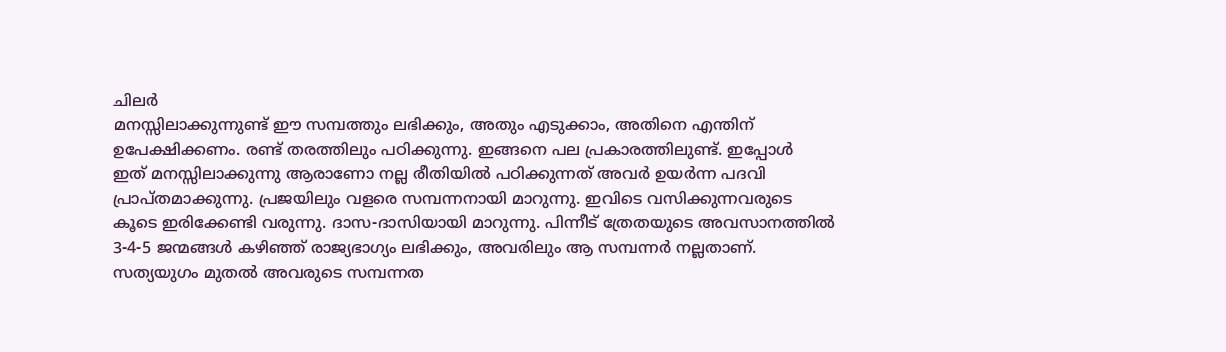ചിലർ
മനസ്സിലാക്കുന്നുണ്ട് ഈ സമ്പത്തും ലഭിക്കും, അതും എടുക്കാം, അതിനെ എന്തിന്
ഉപേക്ഷിക്കണം. രണ്ട് തരത്തിലും പഠിക്കുന്നു. ഇങ്ങനെ പല പ്രകാരത്തിലുണ്ട്. ഇപ്പോൾ
ഇത് മനസ്സിലാക്കുന്നു ആരാണോ നല്ല രീതിയിൽ പഠിക്കുന്നത് അവർ ഉയർന്ന പദവി
പ്രാപ്തമാക്കുന്നു. പ്രജയിലും വളരെ സമ്പന്നനായി മാറുന്നു. ഇവിടെ വസിക്കുന്നവരുടെ
കൂടെ ഇരിക്കേണ്ടി വരുന്നു. ദാസ-ദാസിയായി മാറുന്നു. പിന്നീട് ത്രേതയുടെ അവസാനത്തിൽ
3-4-5 ജന്മങ്ങൾ കഴിഞ്ഞ് രാജ്യഭാഗ്യം ലഭിക്കും, അവരിലും ആ സമ്പന്നർ നല്ലതാണ്.
സത്യയുഗം മുതൽ അവരുടെ സമ്പന്നത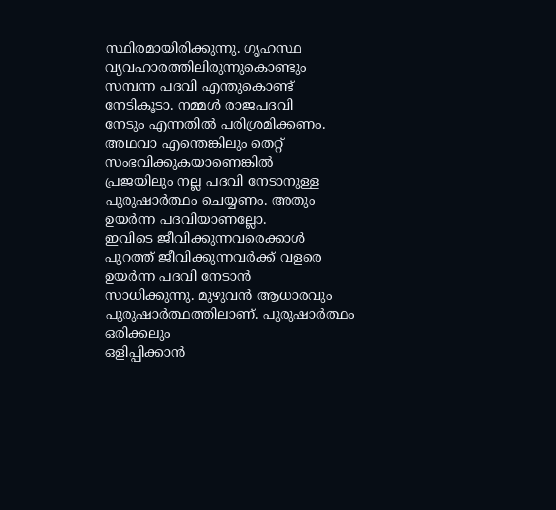സ്ഥിരമായിരിക്കുന്നു. ഗൃഹസ്ഥ
വ്യവഹാരത്തിലിരുന്നുകൊണ്ടും സമ്പന്ന പദവി എന്തുകൊണ്ട് നേടികൂടാ. നമ്മൾ രാജപദവി
നേടും എന്നതിൽ പരിശ്രമിക്കണം. അഥവാ എന്തെങ്കിലും തെറ്റ് സംഭവിക്കുകയാണെങ്കിൽ
പ്രജയിലും നല്ല പദവി നേടാനുള്ള പുരുഷാർത്ഥം ചെയ്യണം. അതും ഉയർന്ന പദവിയാണല്ലോ.
ഇവിടെ ജീവിക്കുന്നവരെക്കാൾ പുറത്ത് ജീവിക്കുന്നവർക്ക് വളരെ ഉയർന്ന പദവി നേടാൻ
സാധിക്കുന്നു. മുഴുവൻ ആധാരവും പുരുഷാർത്ഥത്തിലാണ്. പുരുഷാർത്ഥം ഒരിക്കലും
ഒളിപ്പിക്കാൻ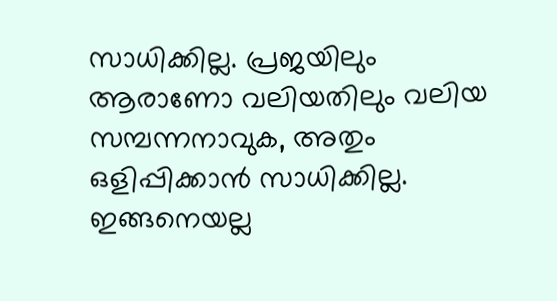സാധിക്കില്ല. പ്രജയിലും ആരാണോ വലിയതിലും വലിയ സമ്പന്നനാവുക, അതും
ഒളിപ്പിക്കാൻ സാധിക്കില്ല. ഇങ്ങനെയല്ല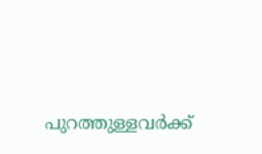പുറത്തുള്ളവർക്ക്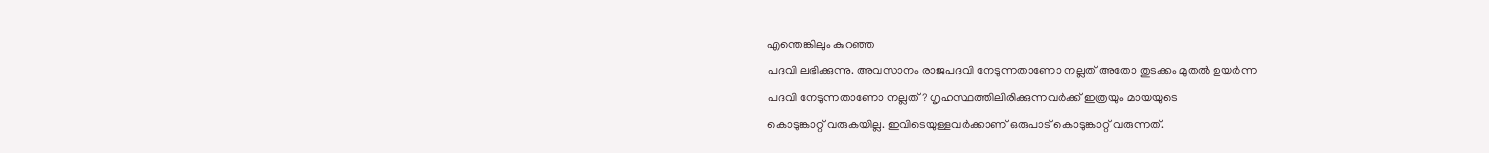എന്തെങ്കിലും കുറഞ്ഞ
പദവി ലഭിക്കുന്നു. അവസാനം രാജപദവി നേടുന്നതാണോ നല്ലത് അതോ തുടക്കം മുതൽ ഉയർന്ന
പദവി നേടുന്നതാണോ നല്ലത്? ഗൃഹസ്ഥത്തിലിരിക്കുന്നവർക്ക് ഇത്രയും മായയുടെ
കൊടുങ്കാറ്റ് വരുകയില്ല. ഇവിടെയുള്ളവർക്കാണ് ഒരുപാട് കൊടുങ്കാറ്റ് വരുന്നത്.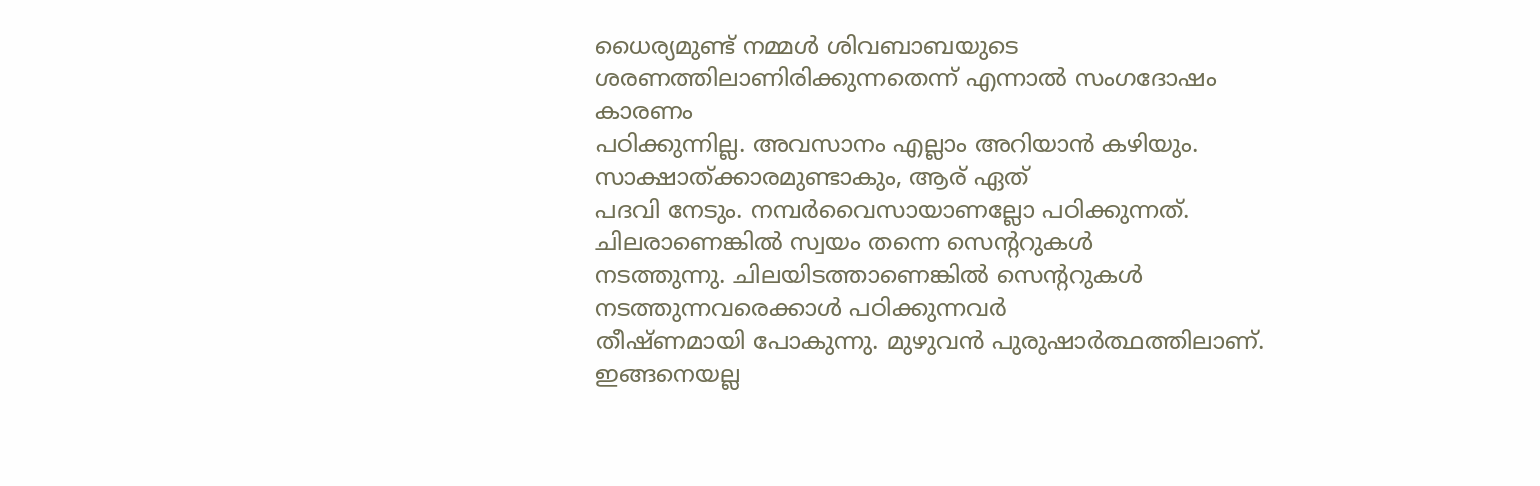ധൈര്യമുണ്ട് നമ്മൾ ശിവബാബയുടെ ശരണത്തിലാണിരിക്കുന്നതെന്ന് എന്നാൽ സംഗദോഷം കാരണം
പഠിക്കുന്നില്ല. അവസാനം എല്ലാം അറിയാൻ കഴിയും. സാക്ഷാത്ക്കാരമുണ്ടാകും, ആര് ഏത്
പദവി നേടും. നമ്പർവൈസായാണല്ലോ പഠിക്കുന്നത്. ചിലരാണെങ്കിൽ സ്വയം തന്നെ സെന്ററുകൾ
നടത്തുന്നു. ചിലയിടത്താണെങ്കിൽ സെന്ററുകൾ നടത്തുന്നവരെക്കാൾ പഠിക്കുന്നവർ
തീഷ്ണമായി പോകുന്നു. മുഴുവൻ പുരുഷാർത്ഥത്തിലാണ്. ഇങ്ങനെയല്ല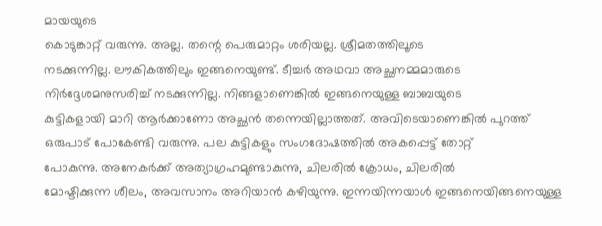മായയുടെ
കൊടുങ്കാറ്റ് വരുന്നു. അല്ല. തന്റെ പെരുമാറ്റം ശരിയല്ല. ശ്രീമതത്തിലൂടെ
നടക്കുന്നില്ല. ലൗകികത്തിലും ഇങ്ങനെയുണ്ട്. ടീച്ചർ അഥവാ അച്ഛനമ്മമാരുടെ
നിർദ്ദേശമനുസരിച്ച് നടക്കുന്നില്ല. നിങ്ങളാണെങ്കിൽ ഇങ്ങനെയുള്ള ബാബയുടെ
കുട്ടികളായി മാറി ആർക്കാണോ അച്ഛൻ തന്നെയില്ലാത്തത്. അവിടെയാണെങ്കിൽ പുറത്ത്
ഒരുപാട് പോകേണ്ടി വരുന്നു. പല കുട്ടികളും സംഗദോഷത്തിൽ അകപ്പെട്ട് തോറ്റ്
പോകുന്നു. അനേകർക്ക് അത്യാഗ്രഹമുണ്ടാകുന്നു, ചിലരിൽ ക്രോധം, ചിലരിൽ
മോഷ്ടിക്കുന്ന ശീലം, അവസാനം അറിയാൻ കഴിയുന്നു. ഇന്നയിന്നയാൾ ഇങ്ങനെയിങ്ങനെയുള്ള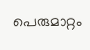പെരുമാറ്റം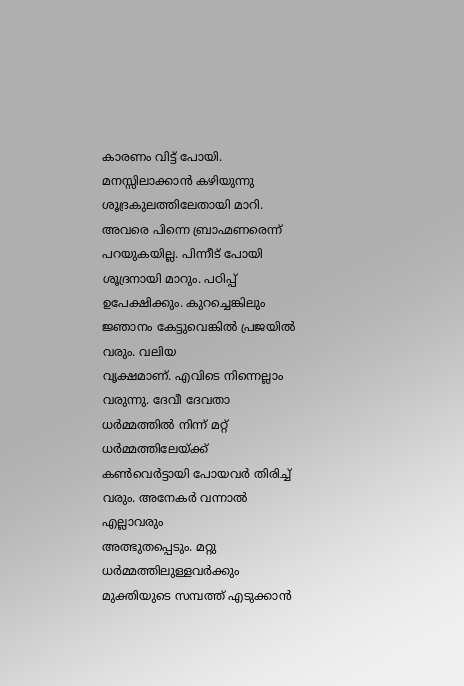കാരണം വിട്ട് പോയി. മനസ്സിലാക്കാൻ കഴിയുന്നു ശൂദ്രകുലത്തിലേതായി മാറി.
അവരെ പിന്നെ ബ്രാഹ്മണരെന്ന് പറയുകയില്ല. പിന്നീട് പോയി ശൂദ്രനായി മാറും. പഠിപ്പ്
ഉപേക്ഷിക്കും. കുറച്ചെങ്കിലും ജ്ഞാനം കേട്ടുവെങ്കിൽ പ്രജയിൽ വരും. വലിയ
വൃക്ഷമാണ്. എവിടെ നിന്നെല്ലാം വരുന്നു. ദേവീ ദേവതാ ധർമ്മത്തിൽ നിന്ന് മറ്റ്
ധർമ്മത്തിലേയ്ക്ക് കൺവെർട്ടായി പോയവർ തിരിച്ച് വരും. അനേകർ വന്നാൽ എല്ലാവരും
അത്ഭുതപ്പെടും. മറ്റു ധർമ്മത്തിലുള്ളവർക്കും മുക്തിയുടെ സമ്പത്ത് എടുക്കാൻ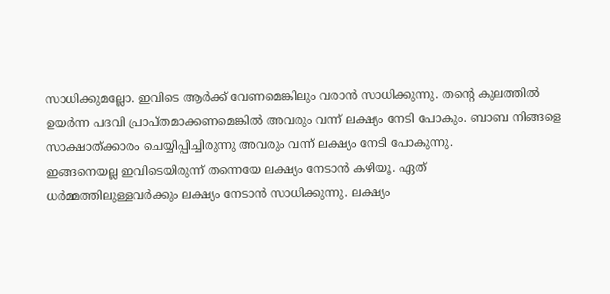സാധിക്കുമല്ലോ. ഇവിടെ ആർക്ക് വേണമെങ്കിലും വരാൻ സാധിക്കുന്നു. തന്റെ കുലത്തിൽ
ഉയർന്ന പദവി പ്രാപ്തമാക്കണമെങ്കിൽ അവരും വന്ന് ലക്ഷ്യം നേടി പോകും. ബാബ നിങ്ങളെ
സാക്ഷാത്ക്കാരം ചെയ്യിപ്പിച്ചിരുന്നു അവരും വന്ന് ലക്ഷ്യം നേടി പോകുന്നു.
ഇങ്ങനെയല്ല ഇവിടെയിരുന്ന് തന്നെയേ ലക്ഷ്യം നേടാൻ കഴിയൂ. ഏത്
ധർമ്മത്തിലുള്ളവർക്കും ലക്ഷ്യം നേടാൻ സാധിക്കുന്നു. ലക്ഷ്യം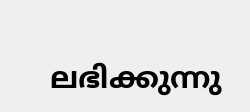ലഭിക്കുന്നു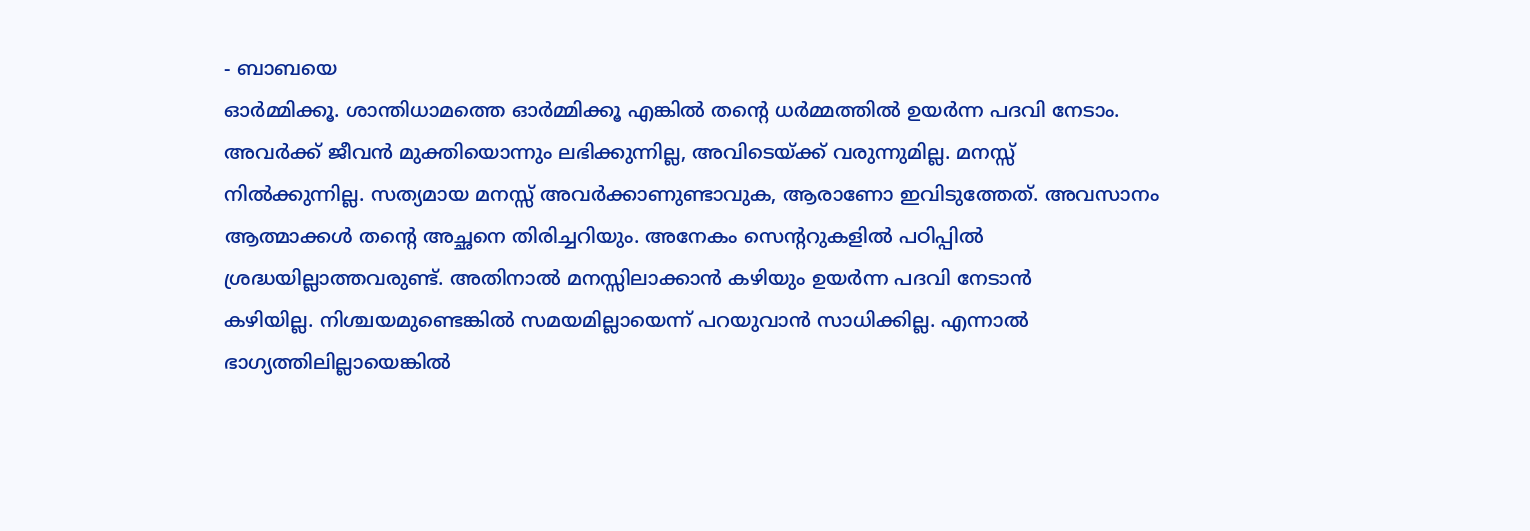- ബാബയെ
ഓർമ്മിക്കൂ. ശാന്തിധാമത്തെ ഓർമ്മിക്കൂ എങ്കിൽ തന്റെ ധർമ്മത്തിൽ ഉയർന്ന പദവി നേടാം.
അവർക്ക് ജീവൻ മുക്തിയൊന്നും ലഭിക്കുന്നില്ല, അവിടെയ്ക്ക് വരുന്നുമില്ല. മനസ്സ്
നിൽക്കുന്നില്ല. സത്യമായ മനസ്സ് അവർക്കാണുണ്ടാവുക, ആരാണോ ഇവിടുത്തേത്. അവസാനം
ആത്മാക്കൾ തന്റെ അച്ഛനെ തിരിച്ചറിയും. അനേകം സെന്ററുകളിൽ പഠിപ്പിൽ
ശ്രദ്ധയില്ലാത്തവരുണ്ട്. അതിനാൽ മനസ്സിലാക്കാൻ കഴിയും ഉയർന്ന പദവി നേടാൻ
കഴിയില്ല. നിശ്ചയമുണ്ടെങ്കിൽ സമയമില്ലായെന്ന് പറയുവാൻ സാധിക്കില്ല. എന്നാൽ
ഭാഗ്യത്തിലില്ലായെങ്കിൽ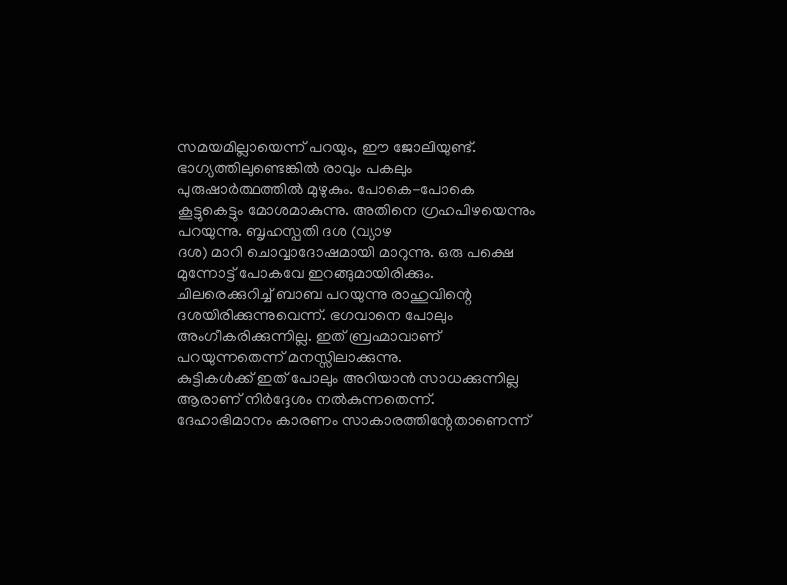സമയമില്ലായെന്ന് പറയും, ഈ ജോലിയുണ്ട്.
ഭാഗ്യത്തിലുണ്ടെങ്കിൽ രാവും പകലും പുരുഷാർത്ഥത്തിൽ മുഴുകും. പോകെ-പോകെ
കൂട്ടുകെട്ടും മോശമാകുന്നു. അതിനെ ഗ്രഹപിഴയെന്നും പറയുന്നു. ബൃഹസ്പതി ദശ (വ്യാഴ
ദശ) മാറി ചൊവ്വാദോഷമായി മാറുന്നു. ഒരു പക്ഷെ മുന്നോട്ട് പോകവേ ഇറങ്ങുമായിരിക്കും.
ചിലരെക്കുറിച്ച് ബാബ പറയുന്നു രാഹുവിന്റെ ദശയിരിക്കുന്നുവെന്ന്. ഭഗവാനെ പോലും
അംഗീകരിക്കുന്നില്ല. ഇത് ബ്രഹ്മാവാണ് പറയുന്നതെന്ന് മനസ്സിലാക്കുന്നു.
കുട്ടികൾക്ക് ഇത് പോലും അറിയാൻ സാധക്കുന്നില്ല ആരാണ് നിർദ്ദേശം നൽകുന്നതെന്ന്.
ദേഹാഭിമാനം കാരണം സാകാരത്തിന്റേതാണെന്ന്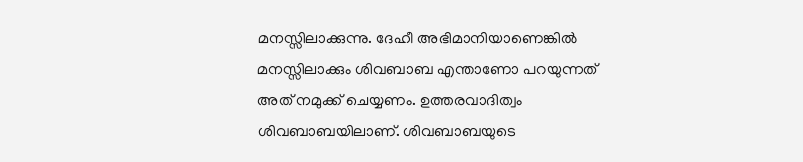മനസ്സിലാക്കുന്നു. ദേഹീ അഭിമാനിയാണെങ്കിൽ
മനസ്സിലാക്കും ശിവബാബ എന്താണോ പറയുന്നത് അത് നമുക്ക് ചെയ്യണം. ഉത്തരവാദിത്വം
ശിവബാബയിലാണ്. ശിവബാബയുടെ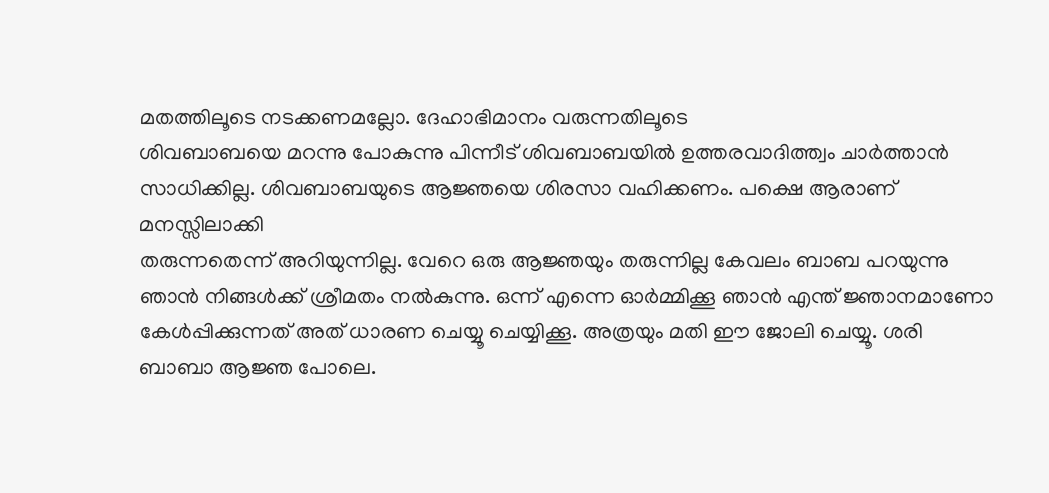മതത്തിലൂടെ നടക്കണമല്ലോ. ദേഹാഭിമാനം വരുന്നതിലൂടെ
ശിവബാബയെ മറന്നു പോകുന്നു പിന്നീട് ശിവബാബയിൽ ഉത്തരവാദിത്ത്വം ചാർത്താൻ
സാധിക്കില്ല. ശിവബാബയുടെ ആജ്ഞയെ ശിരസാ വഹിക്കണം. പക്ഷെ ആരാണ് മനസ്സിലാക്കി
തരുന്നതെന്ന് അറിയുന്നില്ല. വേറെ ഒരു ആജ്ഞയും തരുന്നില്ല കേവലം ബാബ പറയുന്നു
ഞാൻ നിങ്ങൾക്ക് ശ്രീമതം നൽകുന്നു. ഒന്ന് എന്നെ ഓർമ്മിക്കൂ ഞാൻ എന്ത് ജ്ഞാനമാണോ
കേൾപ്പിക്കുന്നത് അത് ധാരണ ചെയ്യൂ ചെയ്യിക്കൂ. അത്രയും മതി ഈ ജോലി ചെയ്യൂ. ശരി
ബാബാ ആജ്ഞ പോലെ.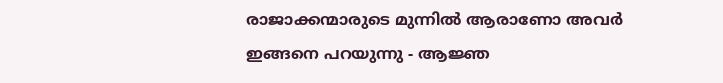രാജാക്കന്മാരുടെ മുന്നിൽ ആരാണോ അവർ ഇങ്ങനെ പറയുന്നു - ആജ്ഞ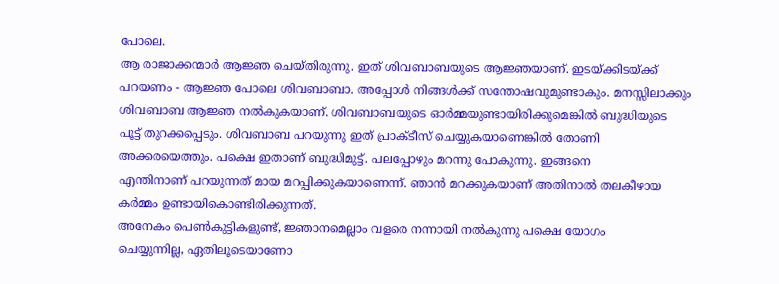പോലെ.
ആ രാജാക്കന്മാർ ആജ്ഞ ചെയ്തിരുന്നു. ഇത് ശിവബാബയുടെ ആജ്ഞയാണ്. ഇടയ്ക്കിടയ്ക്ക്
പറയണം - ആജ്ഞ പോലെ ശിവബാബാ. അപ്പോൾ നിങ്ങൾക്ക് സന്തോഷവുമുണ്ടാകും. മനസ്സിലാക്കും
ശിവബാബ ആജ്ഞ നൽകുകയാണ്. ശിവബാബയുടെ ഓർമ്മയുണ്ടായിരിക്കുമെങ്കിൽ ബുദ്ധിയുടെ
പൂട്ട് തുറക്കപ്പെടും. ശിവബാബ പറയുന്നു ഇത് പ്രാക്ടീസ് ചെയ്യുകയാണെങ്കിൽ തോണി
അക്കരയെത്തും. പക്ഷെ ഇതാണ് ബുദ്ധിമുട്ട്. പലപ്പോഴും മറന്നു പോകുന്നു. ഇങ്ങനെ
എന്തിനാണ് പറയുന്നത് മായ മറപ്പിക്കുകയാണെന്ന്. ഞാൻ മറക്കുകയാണ് അതിനാൽ തലകീഴായ
കർമ്മം ഉണ്ടായികൊണ്ടിരിക്കുന്നത്.
അനേകം പെൺകുട്ടികളുണ്ട്, ജ്ഞാനമെല്ലാം വളരെ നന്നായി നൽകുന്നു പക്ഷെ യോഗം
ചെയ്യുന്നില്ല, ഏതിലൂടെയാണോ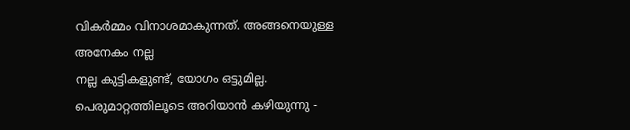വികർമ്മം വിനാശമാകുന്നത്. അങ്ങനെയുള്ള അനേകം നല്ല
നല്ല കുട്ടികളുണ്ട്, യോഗം ഒട്ടുമില്ല. പെരുമാറ്റത്തിലൂടെ അറിയാൻ കഴിയുന്നു -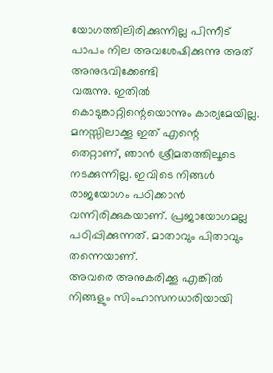യോഗത്തിലിരിക്കുന്നില്ല പിന്നീട് പാപം നില അവശേഷിക്കുന്നു അത് അനുഭവിക്കേണ്ടി
വരുന്നു. ഇതിൽ കൊടുങ്കാറ്റിന്റെയൊന്നും കാര്യമേയില്ല. മനസ്സിലാക്കൂ ഇത് എന്റെ
തെറ്റാണ്, ഞാൻ ശ്രീമതത്തിലൂടെ നടക്കുന്നില്ല. ഇവിടെ നിങ്ങൾ രാജയോഗം പഠിക്കാൻ
വന്നിരിക്കുകയാണ്. പ്രജായോഗമല്ല പഠിപ്പിക്കുന്നത്. മാതാവും പിതാവും തന്നെയാണ്.
അവരെ അനുകരിക്കൂ എങ്കിൽ നിങ്ങളും സിംഹാസനധാരിയായി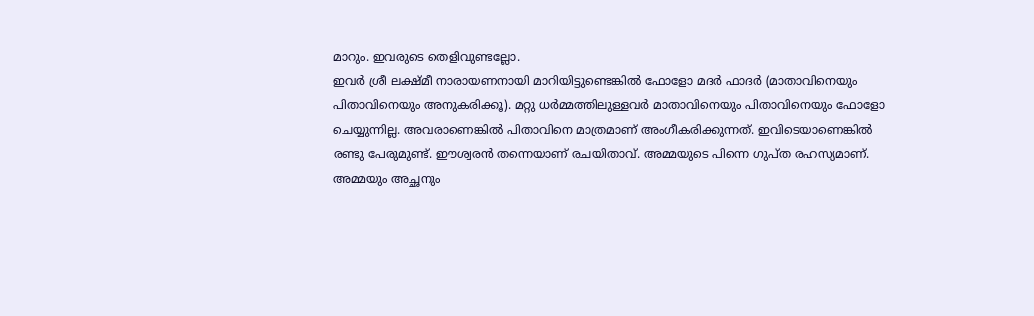മാറും. ഇവരുടെ തെളിവുണ്ടല്ലോ.
ഇവർ ശ്രീ ലക്ഷ്മീ നാരായണനായി മാറിയിട്ടുണ്ടെങ്കിൽ ഫോളോ മദർ ഫാദർ (മാതാവിനെയും
പിതാവിനെയും അനുകരിക്കൂ). മറ്റു ധർമ്മത്തിലുള്ളവർ മാതാവിനെയും പിതാവിനെയും ഫോളോ
ചെയ്യുന്നില്ല. അവരാണെങ്കിൽ പിതാവിനെ മാത്രമാണ് അംഗീകരിക്കുന്നത്. ഇവിടെയാണെങ്കിൽ
രണ്ടു പേരുമുണ്ട്. ഈശ്വരൻ തന്നെയാണ് രചയിതാവ്. അമ്മയുടെ പിന്നെ ഗുപ്ത രഹസ്യമാണ്.
അമ്മയും അച്ഛനും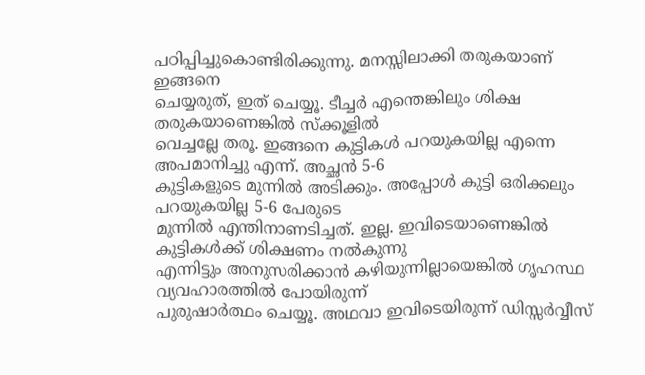പഠിപ്പിച്ചുകൊണ്ടിരിക്കുന്നു. മനസ്സിലാക്കി തരുകയാണ് ഇങ്ങനെ
ചെയ്യരുത്, ഇത് ചെയ്യൂ. ടീച്ചർ എന്തെങ്കിലും ശിക്ഷ തരുകയാണെങ്കിൽ സ്ക്കൂളിൽ
വെച്ചല്ലേ തരൂ. ഇങ്ങനെ കുട്ടികൾ പറയുകയില്ല എന്നെ അപമാനിച്ചു എന്ന്. അച്ഛൻ 5-6
കുട്ടികളുടെ മുന്നിൽ അടിക്കും. അപ്പോൾ കുട്ടി ഒരിക്കലും പറയുകയില്ല 5-6 പേരുടെ
മുന്നിൽ എന്തിനാണടിച്ചത്. ഇല്ല. ഇവിടെയാണെങ്കിൽ കുട്ടികൾക്ക് ശിക്ഷണം നൽകുന്നു
എന്നിട്ടും അനുസരിക്കാൻ കഴിയുന്നില്ലായെങ്കിൽ ഗൃഹസ്ഥ വ്യവഹാരത്തിൽ പോയിരുന്ന്
പുരുഷാർത്ഥം ചെയ്യൂ. അഥവാ ഇവിടെയിരുന്ന് ഡിസ്സർവ്വീസ്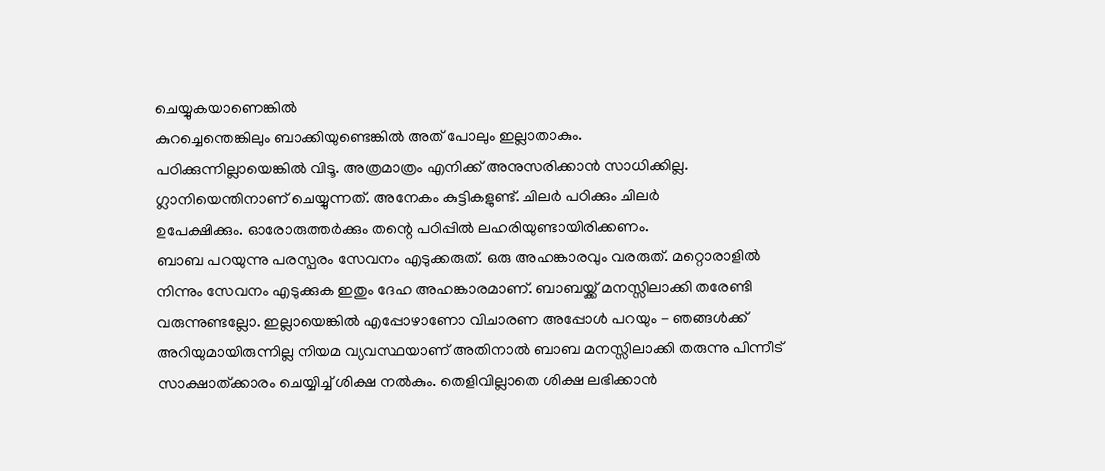ചെയ്യുകയാണെങ്കിൽ
കുറച്ചെന്തെങ്കിലും ബാക്കിയുണ്ടെങ്കിൽ അത് പോലും ഇല്ലാതാകും.
പഠിക്കുന്നില്ലായെങ്കിൽ വിടൂ. അത്രമാത്രം എനിക്ക് അനുസരിക്കാൻ സാധിക്കില്ല.
ഗ്ലാനിയെന്തിനാണ് ചെയ്യുന്നത്. അനേകം കുട്ടികളുണ്ട്. ചിലർ പഠിക്കും ചിലർ
ഉപേക്ഷിക്കും. ഓരോരുത്തർക്കും തന്റെ പഠിപ്പിൽ ലഹരിയുണ്ടായിരിക്കണം.
ബാബ പറയുന്നു പരസ്പരം സേവനം എടുക്കരുത്. ഒരു അഹങ്കാരവും വരരുത്. മറ്റൊരാളിൽ
നിന്നും സേവനം എടുക്കുക ഇതും ദേഹ അഹങ്കാരമാണ്. ബാബയ്ക്ക് മനസ്സിലാക്കി തരേണ്ടി
വരുന്നുണ്ടല്ലോ. ഇല്ലായെങ്കിൽ എപ്പോഴാണോ വിചാരണ അപ്പോൾ പറയും - ഞങ്ങൾക്ക്
അറിയുമായിരുന്നില്ല നിയമ വ്യവസ്ഥയാണ് അതിനാൽ ബാബ മനസ്സിലാക്കി തരുന്നു പിന്നീട്
സാക്ഷാത്ക്കാരം ചെയ്യിച്ച് ശിക്ഷ നൽകും. തെളിവില്ലാതെ ശിക്ഷ ലഭിക്കാൻ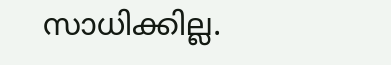സാധിക്കില്ല.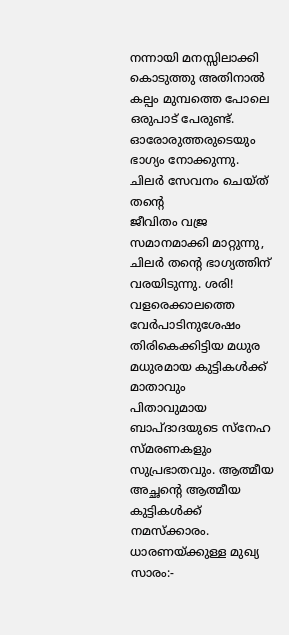നന്നായി മനസ്സിലാക്കി കൊടുത്തു അതിനാൽ കല്പം മുമ്പത്തെ പോലെ
ഒരുപാട് പേരുണ്ട്. ഓരോരുത്തരുടെയും ഭാഗ്യം നോക്കുന്നു. ചിലർ സേവനം ചെയ്ത് തന്റെ
ജീവിതം വജ്ര സമാനമാക്കി മാറ്റുന്നു, ചിലർ തന്റെ ഭാഗ്യത്തിന് വരയിടുന്നു. ശരി!
വളരെക്കാലത്തെ വേർപാടിനുശേഷം തിരികെക്കിട്ടിയ മധുര മധുരമായ കുട്ടികൾക്ക് മാതാവും
പിതാവുമായ ബാപ്ദാദയുടെ സ്നേഹ സ്മരണകളും സുപ്രഭാതവും. ആത്മീയ അച്ഛന്റെ ആത്മീയ
കുട്ടികൾക്ക് നമസ്ക്കാരം.
ധാരണയ്ക്കുള്ള മുഖ്യ സാരം:-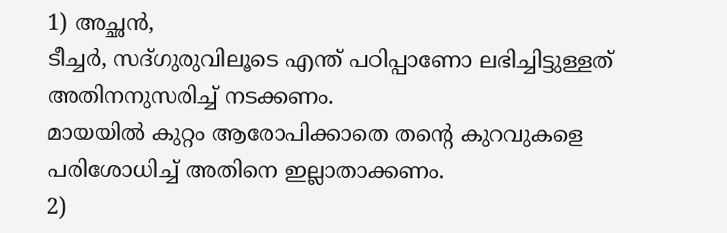1) അച്ഛൻ,
ടീച്ചർ, സദ്ഗുരുവിലൂടെ എന്ത് പഠിപ്പാണോ ലഭിച്ചിട്ടുള്ളത് അതിനനുസരിച്ച് നടക്കണം.
മായയിൽ കുറ്റം ആരോപിക്കാതെ തന്റെ കുറവുകളെ പരിശോധിച്ച് അതിനെ ഇല്ലാതാക്കണം.
2)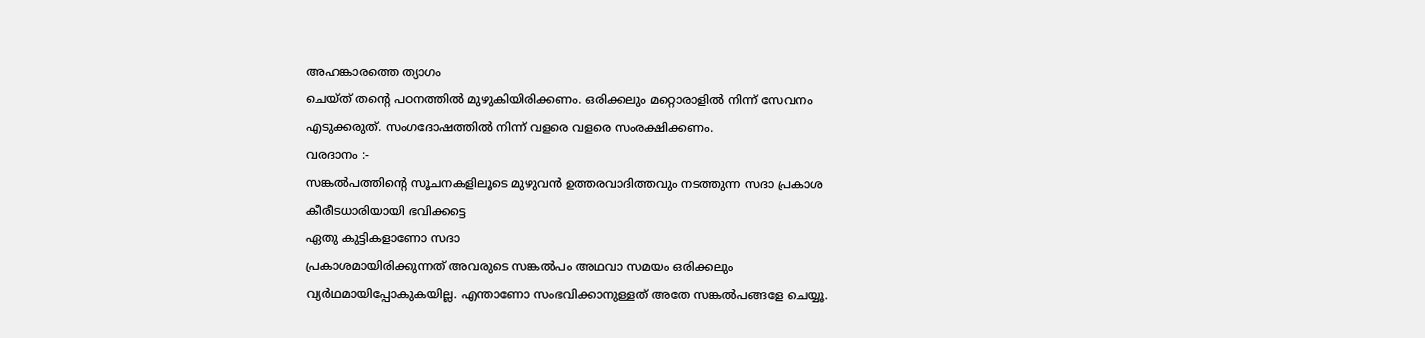അഹങ്കാരത്തെ ത്യാഗം
ചെയ്ത് തന്റെ പഠനത്തിൽ മുഴുകിയിരിക്കണം. ഒരിക്കലും മറ്റൊരാളിൽ നിന്ന് സേവനം
എടുക്കരുത്. സംഗദോഷത്തിൽ നിന്ന് വളരെ വളരെ സംരക്ഷിക്കണം.
വരദാനം :-
സങ്കൽപത്തിന്റെ സൂചനകളിലൂടെ മുഴുവൻ ഉത്തരവാദിത്തവും നടത്തുന്ന സദാ പ്രകാശ
കീരീടധാരിയായി ഭവിക്കട്ടെ
ഏതു കുട്ടികളാണോ സദാ
പ്രകാശമായിരിക്കുന്നത് അവരുടെ സങ്കൽപം അഥവാ സമയം ഒരിക്കലും
വ്യർഥമായിപ്പോകുകയില്ല. എന്താണോ സംഭവിക്കാനുള്ളത് അതേ സങ്കൽപങ്ങളേ ചെയ്യൂ.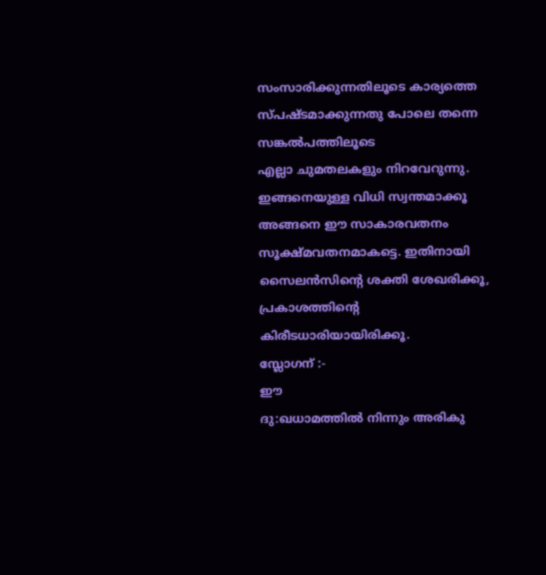സംസാരിക്കുന്നതിലൂടെ കാര്യത്തെ സ്പഷ്ടമാക്കുന്നതു പോലെ തന്നെ സങ്കൽപത്തിലൂടെ
എല്ലാ ചുമതലകളും നിറവേറുന്നു. ഇങ്ങനെയുള്ള വിധി സ്വന്തമാക്കൂ അങ്ങനെ ഈ സാകാരവതനം
സൂക്ഷ്മവതനമാകട്ടെ. ഇതിനായി സൈലൻസിന്റെ ശക്തി ശേഖരിക്കൂ, പ്രകാശത്തിന്റെ
കിരീടധാരിയായിരിക്കൂ.
സ്ലോഗന് :-
ഈ
ദു:ഖധാമത്തിൽ നിന്നും അരികു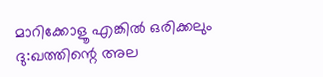മാറിക്കോളൂ എങ്കിൽ ഒരിക്കലും ദു:ഖത്തിന്റെ അല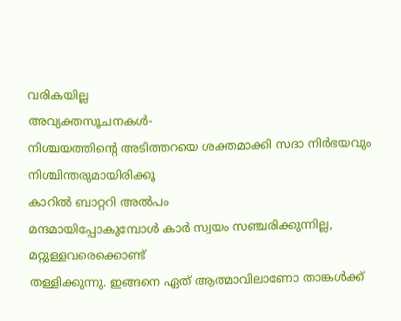വരികയില്ല
അവ്യക്തസൂചനകൾ-
നിശ്ചയത്തിന്റെ അടിത്തറയെ ശക്തമാക്കി സദാ നിർഭയവും നിശ്ചിന്തരുമായിരിക്കൂ
കാറിൽ ബാറ്ററി അൽപം
മന്ദമായിപ്പോകുമ്പോൾ കാർ സ്വയം സഞ്ചരിക്കുന്നില്ല, മറ്റുള്ളവരെക്കൊണ്ട്
തള്ളിക്കുന്നു. ഇങ്ങനെ ഏത് ആത്മാവിലാണോ താങ്കൾക്ക്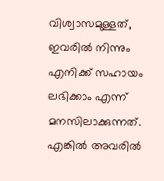വിശ്വാസമുള്ളത്, ഇവരിൽ നിന്നും
എനിക്ക് സഹായം ലഭിക്കാം എന്ന് മനസിലാക്കുന്നത്. എങ്കിൽ അവരിൽ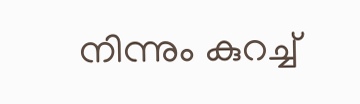നിന്നും കുറച്ച്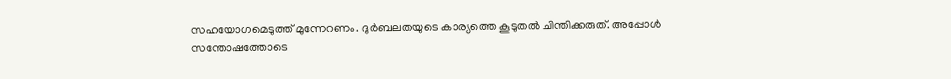സഹയോഗമെടുത്ത് മുന്നേറണം. ദുർബലതയുടെ കാര്യത്തെ കൂടുതൽ ചിന്തിക്കരുത്. അപ്പോൾ
സന്തോഷത്തോടെ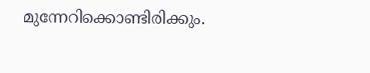മുന്നേറിക്കൊണ്ടിരിക്കും.